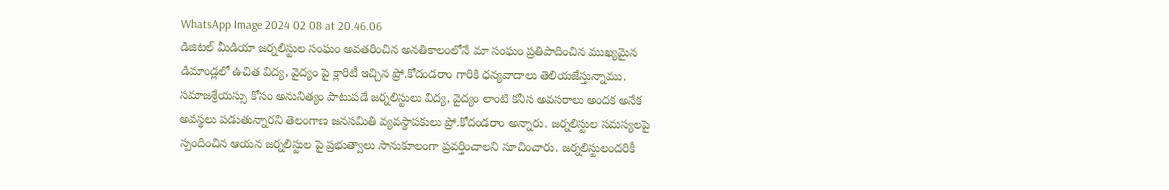WhatsApp Image 2024 02 08 at 20.46.06
డిజిటల్ మీడియా జర్నలిస్టుల సంఘం అవతరించిన అనతికాలంలోనే మా సంఘం ప్రతిపాదించిన ముఖ్యమైన డిమాండ్లలో ఉచిత విద్య, వైద్యం పై క్లారిటీ ఇచ్చిన ప్రో.కోదండరాం గారికి ధన్యవాదాలు తెలియజేస్తున్నాము.
సమాజశ్రేయస్సు కోసం అనునిత్యం పాటుపడే జర్నలిస్టులు విద్య, వైద్యం లాంటి కనీస అవసరాలు అందక అనేక అవస్థలు పడుతున్నారని తెలంగాణ జనసమితి వ్యవస్థాపకులు ప్రో.కోదండరాం అన్నారు. జర్నలిస్టుల సమస్యలపై స్పందించిన ఆయన జర్నలిస్టుల పై ప్రభుత్వాలు సానుకూలంగా ప్రవర్తించాలని సూచించారు. జర్నలిస్టులందరికీ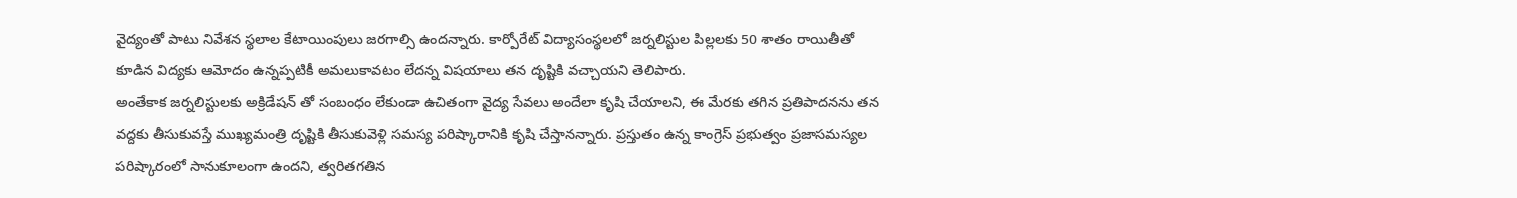వైద్యంతో పాటు నివేశన స్థలాల కేటాయింపులు జరగాల్సి ఉందన్నారు. కార్పోరేట్ విద్యాసంస్థలలో జర్నలిస్టుల పిల్లలకు 50 శాతం రాయితీతో కూడిన విద్యకు ఆమోదం ఉన్నప్పటికీ అమలుకావటం లేదన్న విషయాలు తన దృష్టికి వచ్చాయని తెలిపారు.
అంతేకాక జర్నలిస్టులకు అక్రిడేషన్ తో సంబంధం లేకుండా ఉచితంగా వైద్య సేవలు అందేలా కృషి చేయాలని, ఈ మేరకు తగిన ప్రతిపాదనను తన వద్దకు తీసుకువస్తే ముఖ్యమంత్రి దృష్టికి తీసుకువెళ్లి సమస్య పరిష్కారానికి కృషి చేస్తానన్నారు. ప్రస్తుతం ఉన్న కాంగ్రెస్ ప్రభుత్వం ప్రజాసమస్యల పరిష్కారంలో సానుకూలంగా ఉందని, త్వరితగతిన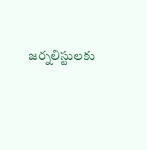జర్నలిస్టులకు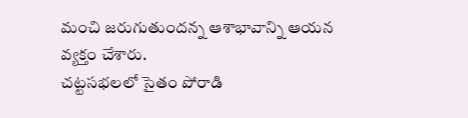మంచి జరుగుతుందన్న ఆశాభావాన్ని ఆయన వ్యక్తం చేశారు.
చట్టసభలలో సైతం పోరాడి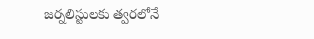జర్నలిస్టులకు త్వరలోనే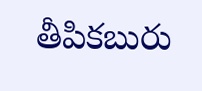తీపికబురు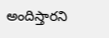అందిస్తారని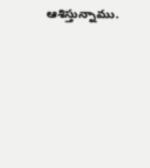ఆశిస్తున్నాము.